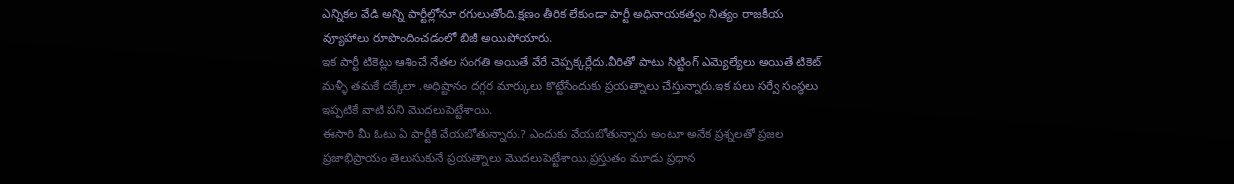ఎన్నికల వేడి అన్ని పార్టీల్లోనూ రగులుతోంది.క్షణం తీరిక లేకుండా పార్టీ అధినాయకత్వం నిత్యం రాజకీయ వ్యూహాలు రూపొందించడంలో బిజీ అయిపోయారు.
ఇక పార్టీ టికెట్లు ఆశించే నేతల సంగతి అయితే వేరే చెప్పక్కర్లేదు.వీరితో పాటు సిట్టింగ్ ఎమ్యెల్యేలు అయితే టికెట్ మళ్ళీ తమకే దక్కేలా .అధిష్టానం దగ్గర మార్కులు కొట్టేసేందుకు ప్రయత్నాలు చేస్తున్నారు.ఇక పలు సర్వే సంస్థలు ఇప్పటికే వాటి పని మొదలుపెట్టేశాయి.
ఈసారి మీ ఓటు ఏ పార్టీకి వేయబోతున్నారు.? ఎందుకు వేయబోతున్నారు అంటూ అనేక ప్రశ్నలతో ప్రజల ప్రజాభిప్రాయం తెలుసుకునే ప్రయత్నాలు మొదలుపెట్టేశాయి.ప్రస్తుతం మూడు ప్రధాన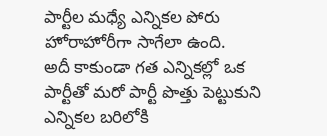పార్టీల మధ్యే ఎన్నికల పోరు హోరాహోరీగా సాగేలా ఉంది.
అదీ కాకుండా గత ఎన్నికల్లో ఒక పార్టీతో మరో పార్టీ పొత్తు పెట్టుకుని ఎన్నికల బరిలోకి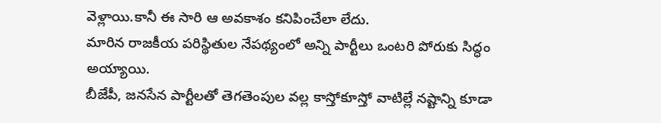వెళ్లాయి.కానీ ఈ సారి ఆ అవకాశం కనిపించేలా లేదు.
మారిన రాజకీయ పరిస్థితుల నేపథ్యంలో అన్ని పార్టీలు ఒంటరి పోరుకు సిద్ధం అయ్యాయి.
బీజేపీ, జనసేన పార్టీలతో తెగతెంపుల వల్ల కాస్తోకూస్తో వాటిల్లే నష్టాన్ని కూడా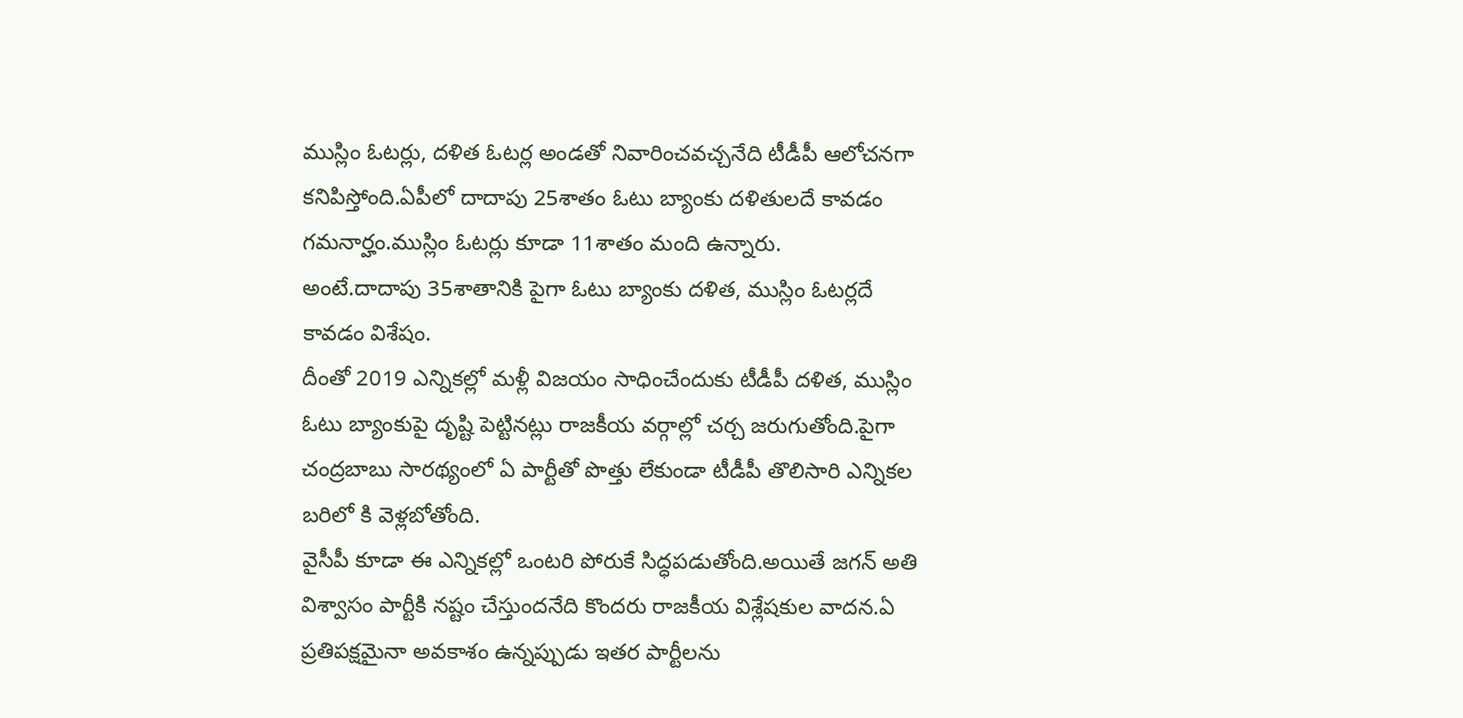ముస్లిం ఓటర్లు, దళిత ఓటర్ల అండతో నివారించవచ్చనేది టీడీపీ ఆలోచనగా కనిపిస్తోంది.ఏపీలో దాదాపు 25శాతం ఓటు బ్యాంకు దళితులదే కావడం గమనార్హం.ముస్లిం ఓటర్లు కూడా 11శాతం మంది ఉన్నారు.
అంటే.దాదాపు 35శాతానికి పైగా ఓటు బ్యాంకు దళిత, ముస్లిం ఓటర్లదే కావడం విశేషం.
దీంతో 2019 ఎన్నికల్లో మళ్లీ విజయం సాధించేందుకు టీడీపీ దళిత, ముస్లిం ఓటు బ్యాంకుపై దృష్టి పెట్టినట్లు రాజకీయ వర్గాల్లో చర్చ జరుగుతోంది.పైగా చంద్రబాబు సారథ్యంలో ఏ పార్టీతో పొత్తు లేకుండా టీడీపీ తొలిసారి ఎన్నికల బరిలో కి వెళ్లబోతోంది.
వైసీపీ కూడా ఈ ఎన్నికల్లో ఒంటరి పోరుకే సిద్ధపడుతోంది.అయితే జగన్ అతి విశ్వాసం పార్టీకి నష్టం చేస్తుందనేది కొందరు రాజకీయ విశ్లేషకుల వాదన.ఏ ప్రతిపక్షమైనా అవకాశం ఉన్నప్పుడు ఇతర పార్టీలను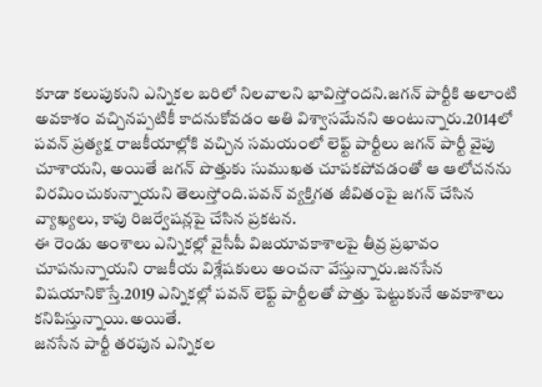కూడా కలుపుకుని ఎన్నికల బరిలో నిలవాలని భావిస్తోందని.జగన్ పార్టీకి అలాంటి అవకాశం వచ్చినప్పటికీ కాదనుకోవడం అతి విశ్వాసమేనని అంటున్నారు.2014లో పవన్ ప్రత్యక్ష రాజకీయాల్లోకి వచ్చిన సమయంలో లెఫ్ట్ పార్టీలు జగన్ పార్టీ వైపు చూశాయని, అయితే జగన్ పొత్తుకు సుముఖత చూపకపోవడంతో ఆ ఆలోచనను విరమించుకున్నాయని తెలుస్తోంది.పవన్ వ్యక్తిగత జీవితంపై జగన్ చేసిన వ్యాఖ్యలు, కాపు రిజర్వేషన్లపై చేసిన ప్రకటన.
ఈ రెండు అంశాలు ఎన్నికల్లో వైసీపీ విజయావకాశాలపై తీవ్ర ప్రభావం చూపనున్నాయని రాజకీయ విశ్లేషకులు అంచనా వేస్తున్నారు.జనసేన విషయానికొస్తే.2019 ఎన్నికల్లో పవన్ లెఫ్ట్ పార్టీలతో పొత్తు పెట్టుకునే అవకాశాలు కనిపిస్తున్నాయి.అయితే.
జనసేన పార్టీ తరపున ఎన్నికల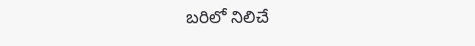బరిలో నిలిచే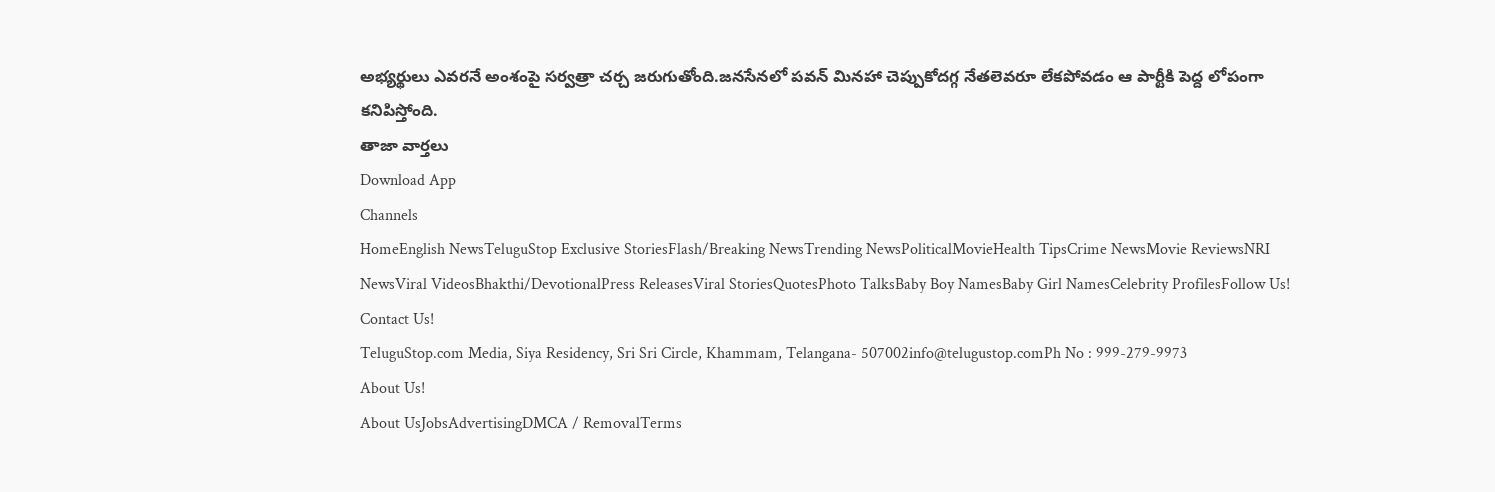అభ్యర్థులు ఎవరనే అంశంపై సర్వత్రా చర్చ జరుగుతోంది.జనసేనలో పవన్ మినహా చెప్పుకోదగ్గ నేతలెవరూ లేకపోవడం ఆ పార్టీకి పెద్ద లోపంగా కనిపిస్తోంది.
తాజా వార్తలు
Download App
Channels
HomeEnglish NewsTeluguStop Exclusive StoriesFlash/Breaking NewsTrending NewsPoliticalMovieHealth TipsCrime NewsMovie ReviewsNRI NewsViral VideosBhakthi/DevotionalPress ReleasesViral StoriesQuotesPhoto TalksBaby Boy NamesBaby Girl NamesCelebrity ProfilesFollow Us!
Contact Us!
TeluguStop.com Media, Siya Residency, Sri Sri Circle, Khammam, Telangana- 507002info@telugustop.comPh No : 999-279-9973
About Us!
About UsJobsAdvertisingDMCA / RemovalTerms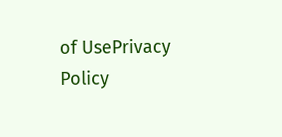of UsePrivacy Policy